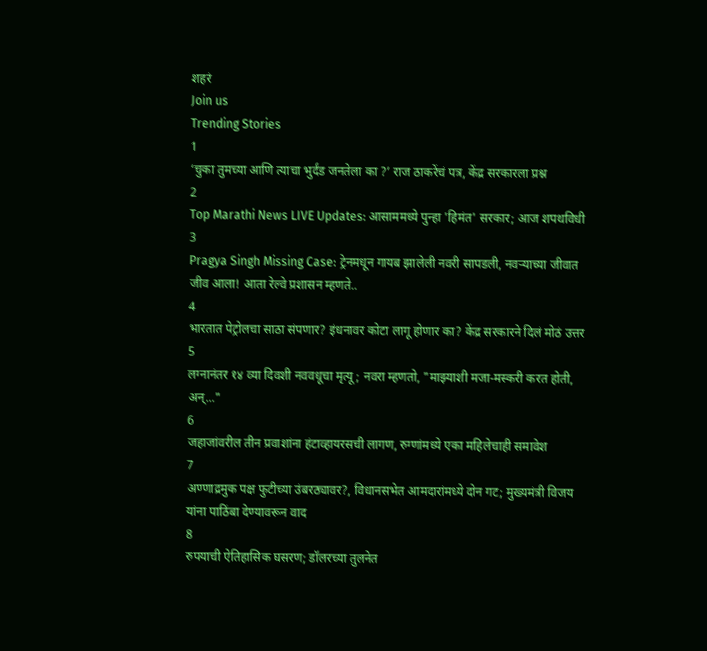शहरं
Join us
Trending Stories
1
‘चुका तुमच्या आणि त्याचा भुर्दंड जनतेला का ?’ राज ठाकरेंचं पत्र, केंद्र सरकारला प्रश्न
2
Top Marathi News LIVE Updates: आसाममध्ये पुन्हा 'हिमंत' सरकार; आज शपथविधी
3
Pragya Singh Missing Case: ट्रेनमधून गायब झालेली नवरी सापडली, नवऱ्याच्या जीवात जीव आला! आता रेल्वे प्रशासन म्हणते..
4
भारतात पेट्रोलचा साठा संपणार? इंधनावर कोटा लागू होणार का? केंद्र सरकारने दिलं मोठं उत्तर
5
लग्नानंतर १४ व्या दिवशी नववधूचा मृत्यू; नवरा म्हणतो, "माझ्याशी मजा-मस्करी करत होती, अन्..."
6
जहाजांवरील तीन प्रवाशांना हंटाव्हायरसची लागण, रुग्णांमध्ये एका महिलेचाही समावेश
7
अण्णाद्रमुक पक्ष फुटीच्या उंबरठ्यावर?, विधानसभेत आमदारांमध्ये दोन गट; मुख्यमंत्री विजय यांना पाठिंबा देण्यावरून वाद
8
रुपयाची ऐतिहासिक घसरण; डॉलरच्या तुलनेत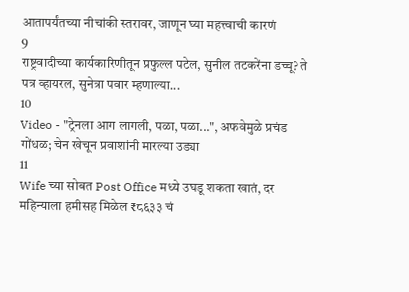आतापर्यंतच्या नीचांकी स्तरावर, जाणून घ्या महत्त्वाची कारणं
9
राष्ट्रवादीच्या कार्यकारिणीतून प्रफुल्ल पटेल, सुनील तटकरेंना डच्चू? ते पत्र व्हायरल, सुनेत्रा पवार म्हणाल्या...
10
Video - "ट्रेनला आग लागली, पळा, पळा...", अफवेमुळे प्रचंड गोंधळ; चेन खेचून प्रवाशांनी मारल्या उड्या
11
Wife च्या सोबत Post Office मध्ये उघडू शकता खातं, दर महिन्याला हमीसह मिळेल ₹८६३३ चं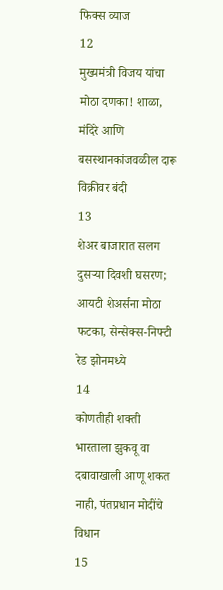फिक्स व्याज
12
मुख्यमंत्री विजय यांचा मोठा दणका! शाळा, मंदिरे आणि बसस्थानकांजवळील दारू विक्रीवर बंदी
13
शेअर बाजारात सलग दुसऱ्या दिवशी घसरण; आयटी शेअर्सना मोठा फटका, सेन्सेक्स-निफ्टी रेड झोनमध्ये
14
कोणतीही शक्ती भारताला झुकवू वा दबावाखाली आणू शकत नाही, पंतप्रधान मोदींचे विधान
15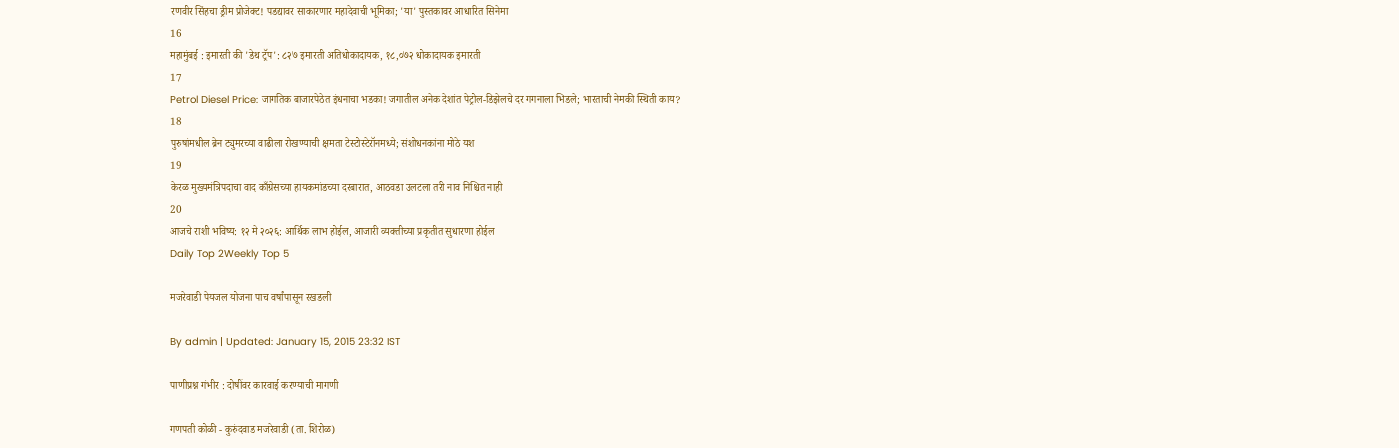रणवीर सिंहचा ड्रीम प्रोजेक्ट! पडद्यावर साकारणार महादेवाची भूमिका; 'या' पुस्तकावर आधारित सिनेमा
16
महामुंबई : इमारती की 'डेथ ट्रॅप': ८२७ इमारती अतिधोकादायक, १८,०७२ धोकादायक इमारती
17
Petrol Diesel Price: जागतिक बाजारपेठेत इंधनाचा भडका! जगातील अनेक देशांत पेट्रोल-डिझेलचे दर गगनाला भिडले; भारताची नेमकी स्थिती काय?
18
पुरुषांमधील ब्रेन ट्युमरच्या वाढीला रोखण्याची क्षमता टेस्टोस्टेरॉनमध्ये; संशोधनकांना मोठे यश
19
केरळ मुख्यमंत्रिपदाचा वाद काँग्रेसच्या हायकमांडच्या दरबारात, आठवडा उलटला तरी नाव निश्चित नाही
20
आजचे राशी भविष्य: १२ मे २०२६: आर्थिक लाभ होईल, आजारी व्यक्तीच्या प्रकृतीत सुधारणा होईल
Daily Top 2Weekly Top 5

मजरेवाडी पेयजल योजना पाच वर्षांपासून रखडली

By admin | Updated: January 15, 2015 23:32 IST

पाणीप्रश्न गंभीर : दोषींवर कारवाई करण्याची मागणी

गणपती कोळी - कुरुंदवाड मजरेवाडी (ता. शिरोळ)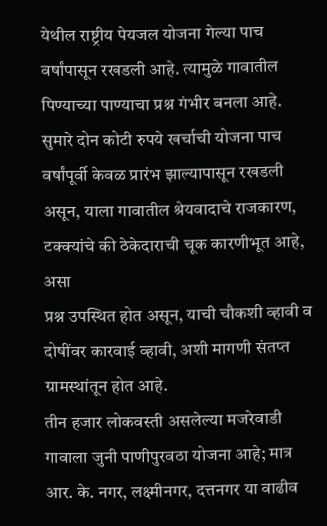येथील राष्ट्रीय पेयजल योजना गेल्या पाच वर्षांपासून रखडली आहे. त्यामुळे गावातील पिण्याच्या पाण्याचा प्रश्न गंभीर बनला आहे. सुमारे दोन कोटी रुपये खर्चाची योजना पाच वर्षांपूर्वी केवळ प्रारंभ झाल्यापासून रखडली असून, याला गावातील श्रेयवादाचे राजकारण, टक्क्यांचे की ठेकेदाराची चूक कारणीभूत आहे, असा
प्रश्न उपस्थित होत असून, याची चौकशी व्हावी व दोषींवर कारवाई व्हावी, अशी मागणी संतप्त ग्रामस्थांतून होत आहे.
तीन हजार लोकवस्ती असलेल्या मजरेवाडी गावाला जुनी पाणीपुरवठा योजना आहे; मात्र आर. के. नगर, लक्ष्मीनगर, दत्तनगर या वाढीव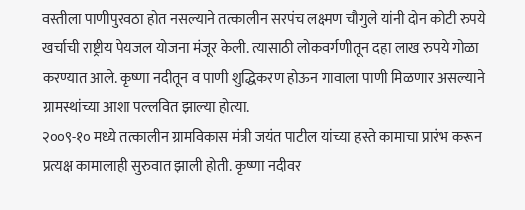वस्तीला पाणीपुरवठा होत नसल्याने तत्कालीन सरपंच लक्ष्मण चौगुले यांनी दोन कोटी रुपये खर्चाची राष्ट्रीय पेयजल योजना मंजूर केली. त्यासाठी लोकवर्गणीतून दहा लाख रुपये गोळा करण्यात आले. कृष्णा नदीतून व पाणी शुद्धिकरण होऊन गावाला पाणी मिळणार असल्याने ग्रामस्थांच्या आशा पल्लवित झाल्या होत्या.
२००९-१० मध्ये तत्कालीन ग्रामविकास मंत्री जयंत पाटील यांच्या हस्ते कामाचा प्रारंभ करून प्रत्यक्ष कामालाही सुरुवात झाली होती. कृष्णा नदीवर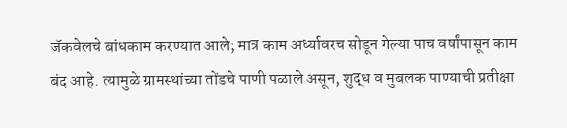जॅकवेलचे बांधकाम करण्यात आले; मात्र काम अर्ध्यावरच सोडून गेल्या पाच वर्षांपासून काम बंद आहे. त्यामुळे ग्रामस्थांच्या तोंडचे पाणी पळाले असून, शुद्ध व मुबलक पाण्याची प्रतीक्षा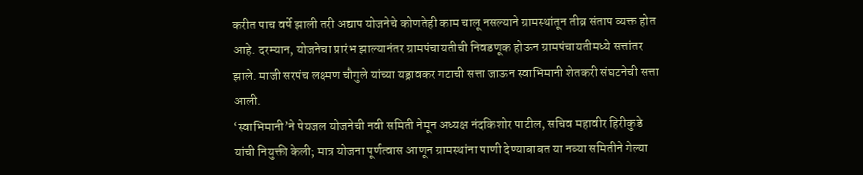करीत पाच वर्षे झाली तरी अद्याप योजनेचे कोणतेही काम चालू नसल्याने ग्रामस्थांतून तीव्र संताप व्यक्त होत आहे. दरम्यान, योजनेचा प्रारंभ झाल्यानंतर ग्रामपंचायतीची निवडणूक होऊन ग्रामपंचायतीमध्ये सत्तांतर झाले. माजी सरपंच लक्ष्मण चौगुले यांच्या यड्रावकर गटाची सत्ता जाऊन स्वाभिमानी शेतकरी संघटनेची सत्ता आली.
‘स्वाभिमानी’ने पेयजल योजनेची नवी समिती नेमून अध्यक्ष नंदकिशोर पाटील, सचिव महावीर हिरीकुडे यांची नियुक्ती केली; मात्र योजना पूर्णत्वास आणून ग्रामस्थांना पाणी देण्याबाबत या नव्या समितीने गेल्या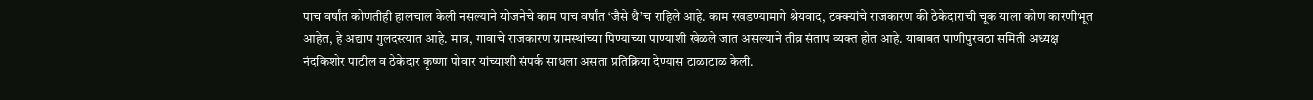पाच वर्षांत कोणतीही हालचाल केली नसल्याने योजनेचे काम पाच वर्षांत ‘जैसे थै’च राहिले आहे. काम रखडण्यामागे श्रेयवाद, टक्क्यांचे राजकारण की ठेकेदाराची चूक याला कोण कारणीभूत आहेत, हे अद्याप गुलदस्त्यात आहे. मात्र, गावाचे राजकारण ग्रामस्थांच्या पिण्याच्या पाण्याशी खेळले जात असल्याने तीव्र संताप व्यक्त होत आहे. याबाबत पाणीपुरवठा समिती अध्यक्ष नंदकिशोर पाटील व ठेकेदार कृष्णा पोवार यांच्याशी संपर्क साधला असता प्रतिक्रिया देण्यास टाळाटाळ केली.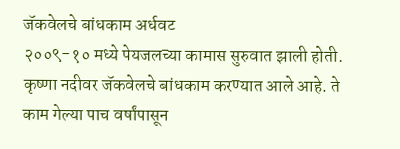जॅकवेलचे बांधकाम अर्धवट
२००९-१० मध्ये पेयजलच्या कामास सुरुवात झाली होती. कृष्णा नदीवर जॅकवेलचे बांधकाम करण्यात आले आहे. ते काम गेल्या पाच वर्षांपासून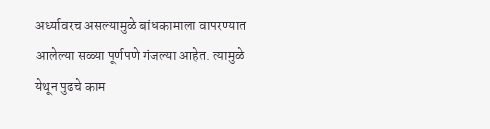अर्ध्यावरच असल्यामुळे बांधकामाला वापरण्यात आलेल्या सळ्या पूर्णपणे गंजल्या आहेत. त्यामुळे येथून पुढचे काम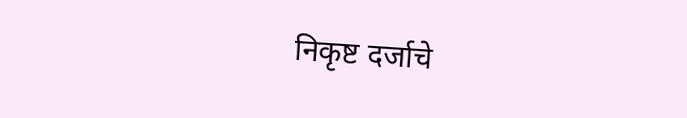निकृष्ट दर्जाचे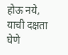होऊ नये, याची दक्षता घेणे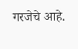गरजेचे आहे.